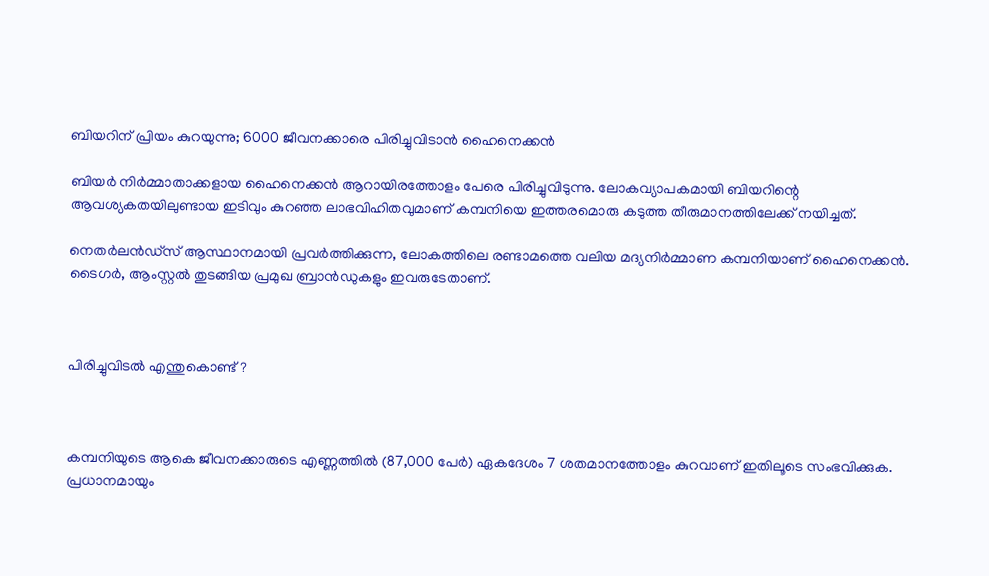ബിയറിന് പ്രിയം കുറയുന്നു; 6000 ജീവനക്കാരെ പിരിച്ചുവിടാന്‍ ഹൈനെക്കന്‍

ബിയര്‍ നിര്‍മ്മാതാക്കളായ ഹൈനെക്കന്‍ ആറായിരത്തോളം പേരെ പിരിച്ചുവിടുന്നു. ലോകവ്യാപകമായി ബിയറിന്റെ ആവശ്യകതയിലുണ്ടായ ഇടിവും കുറഞ്ഞ ലാഭവിഹിതവുമാണ് കമ്പനിയെ ഇത്തരമൊരു കടുത്ത തീരുമാനത്തിലേക്ക് നയിച്ചത്.

നെതര്‍ലന്‍ഡ്സ് ആസ്ഥാനമായി പ്രവര്‍ത്തിക്കുന്ന, ലോകത്തിലെ രണ്ടാമത്തെ വലിയ മദ്യനിര്‍മ്മാണ കമ്പനിയാണ് ഹൈനെക്കന്‍. ടൈഗര്‍, ആംസ്റ്റല്‍ തുടങ്ങിയ പ്രമുഖ ബ്രാന്‍ഡുകളും ഇവരുടേതാണ്.



പിരിച്ചുവിടല്‍ എന്തുകൊണ്ട്?



കമ്പനിയുടെ ആകെ ജീവനക്കാരുടെ എണ്ണത്തില്‍ (87,000 പേര്‍) ഏകദേശം 7 ശതമാനത്തോളം കുറവാണ് ഇതിലൂടെ സംഭവിക്കുക. പ്രധാനമായും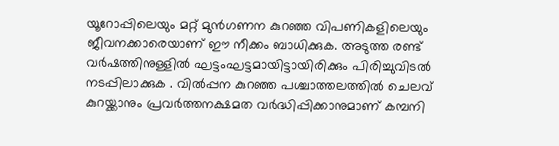യൂറോപ്പിലെയും മറ്റ് മുന്‍ഗണന കുറഞ്ഞ വിപണികളിലെയും ജീവനക്കാരെയാണ് ഈ നീക്കം ബാധിക്കുക. അടുത്ത രണ്ട് വര്‍ഷത്തിനുള്ളില്‍ ഘട്ടംഘട്ടമായിട്ടായിരിക്കും പിരിച്ചുവിടല്‍ നടപ്പിലാക്കുക . വില്‍പ്പന കുറഞ്ഞ പശ്ചാത്തലത്തില്‍ ചെലവ് കുറയ്ക്കാനും പ്രവര്‍ത്തനക്ഷമത വര്‍ദ്ധിപ്പിക്കാനുമാണ് കമ്പനി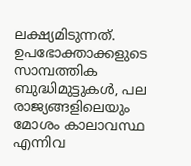ലക്ഷ്യമിടുന്നത്. ഉപഭോക്താക്കളുടെ സാമ്പത്തിക ബുദ്ധിമുട്ടുകള്‍, പല രാജ്യങ്ങളിലെയും മോശം കാലാവസ്ഥ എന്നിവ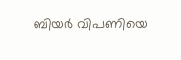ബിയര്‍ വിപണിയെ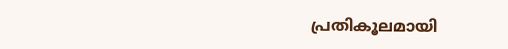പ്രതികൂലമായി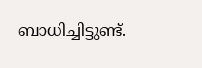ബാധിച്ചിട്ടുണ്ട്.